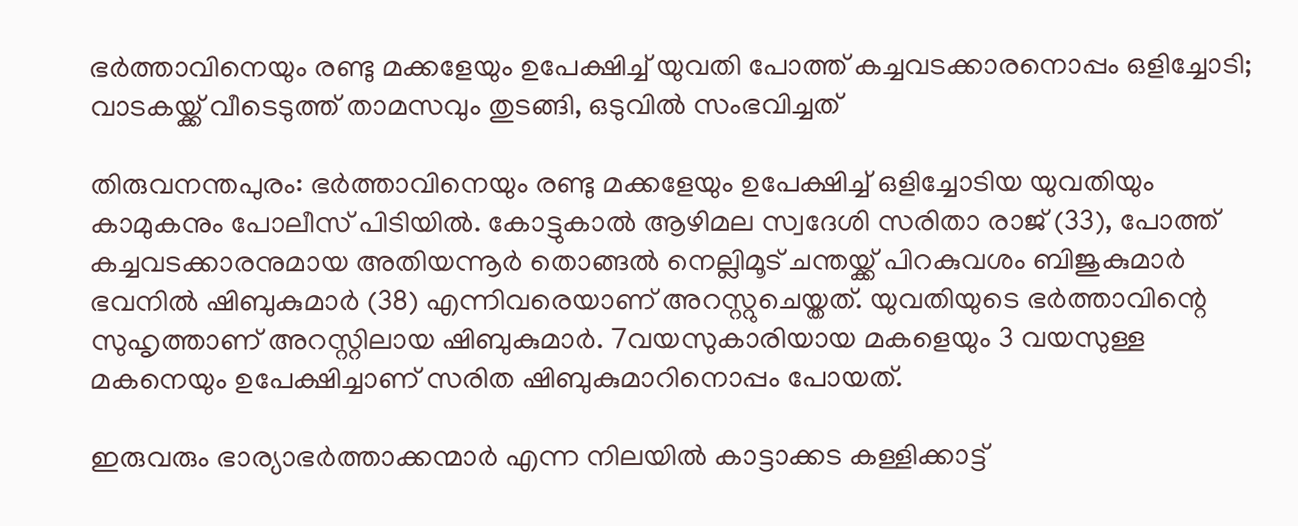ഭര്‍ത്താവിനെയും രണ്ടു മക്കളേയും ഉപേക്ഷിച്ച് യുവതി പോത്ത് കച്ചവടക്കാരനൊപ്പം ഒളിച്ചോടി; വാടകയ്ക്ക് വീടെടുത്ത് താമസവും തുടങ്ങി, ഒടുവില്‍ സംഭവിച്ചത്

തിരുവനന്തപുരം: ഭര്‍ത്താവിനെയും രണ്ടു മക്കളേയും ഉപേക്ഷിച്ച് ഒളിച്ചോടിയ യുവതിയും കാമുകനും പോലീസ് പിടിയില്‍. കോട്ടുകാല്‍ ആഴിമല സ്വദേശി സരിതാ രാജ് (33), പോത്ത് കച്ചവടക്കാരനുമായ അതിയന്നൂര്‍ തൊങ്ങല്‍ നെല്ലിമൂട് ചന്തയ്ക്ക് പിറകുവശം ബിജുകുമാര്‍ ഭവനില്‍ ഷിബുകുമാര്‍ (38) എന്നിവരെയാണ് അറസ്റ്റുചെയ്തത്. യുവതിയുടെ ഭര്‍ത്താവിന്റെ സുഹൃത്താണ് അറസ്റ്റിലായ ഷിബുകുമാര്‍. 7വയസുകാരിയായ മകളെയും 3 വയസുള്ള മകനെയും ഉപേക്ഷിച്ചാണ് സരിത ഷിബുകുമാറിനൊപ്പം പോയത്.

ഇരുവരും ഭാര്യാഭര്‍ത്താക്കന്മാര്‍ എന്ന നിലയില്‍ കാട്ടാക്കട കള്ളിക്കാട്ട്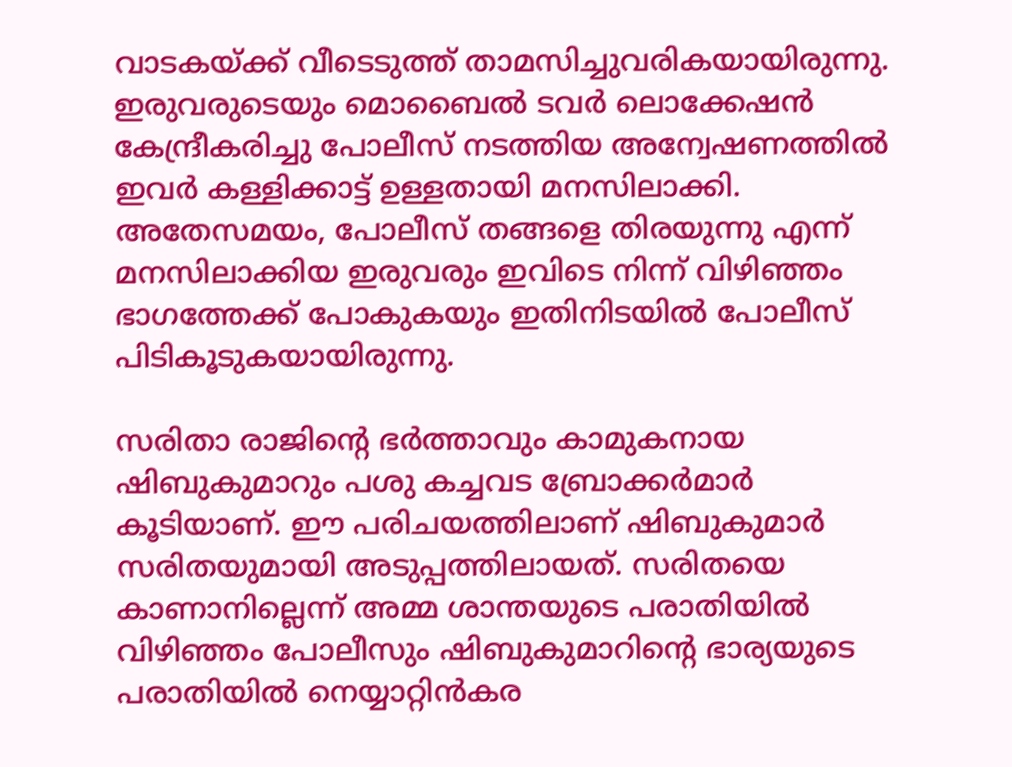വാടകയ്ക്ക് വീടെടുത്ത് താമസിച്ചുവരികയായിരുന്നു. ഇരുവരുടെയും മൊബൈല്‍ ടവര്‍ ലൊക്കേഷന്‍ കേന്ദ്രീകരിച്ചു പോലീസ് നടത്തിയ അന്വേഷണത്തില്‍ ഇവര്‍ കള്ളിക്കാട്ട് ഉള്ളതായി മനസിലാക്കി. അതേസമയം, പോലീസ് തങ്ങളെ തിരയുന്നു എന്ന് മനസിലാക്കിയ ഇരുവരും ഇവിടെ നിന്ന് വിഴിഞ്ഞം ഭാഗത്തേക്ക് പോകുകയും ഇതിനിടയില്‍ പോലീസ് പിടികൂടുകയായിരുന്നു.

സരിതാ രാജിന്റെ ഭര്‍ത്താവും കാമുകനായ ഷിബുകുമാറും പശു കച്ചവട ബ്രോക്കര്‍മാര്‍ കൂടിയാണ്. ഈ പരിചയത്തിലാണ് ഷിബുകുമാര്‍ സരിതയുമായി അടുപ്പത്തിലായത്. സരിതയെ കാണാനില്ലെന്ന് അമ്മ ശാന്തയുടെ പരാതിയില്‍ വിഴിഞ്ഞം പോലീസും ഷിബുകുമാറിന്റെ ഭാര്യയുടെ പരാതിയില്‍ നെയ്യാറ്റിന്‍കര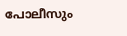പോലീസും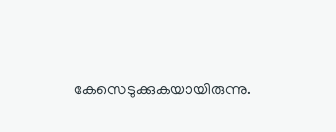കേസെടുക്കുകയായിരുന്നു.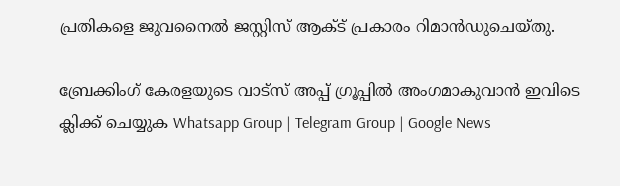പ്രതികളെ ജുവനൈല്‍ ജസ്റ്റിസ് ആക്ട് പ്രകാരം റിമാന്‍ഡുചെയ്തു.

ബ്രേക്കിംഗ് കേരളയുടെ വാട്സ് അപ്പ് ഗ്രൂപ്പിൽ അംഗമാകുവാൻ ഇവിടെ ക്ലിക്ക് ചെയ്യുക Whatsapp Group | Telegram Group | Google News